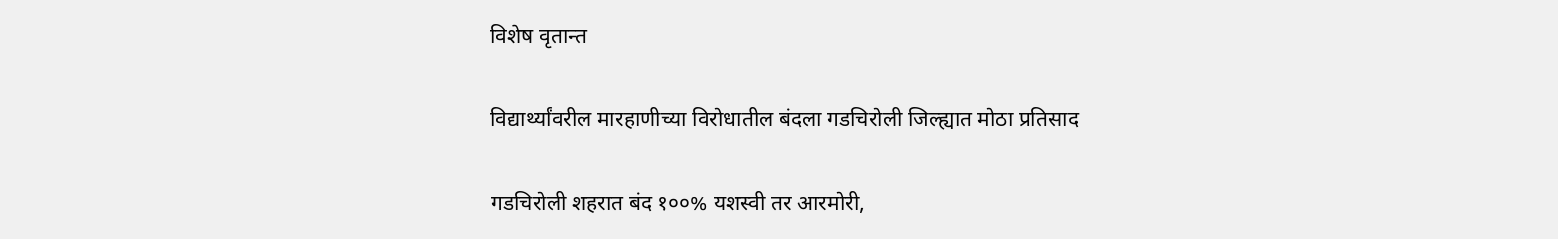विशेष वृतान्त

विद्यार्थ्यांवरील मारहाणीच्या विरोधातील बंदला गडचिरोली जिल्ह्यात मोठा प्रतिसाद

गडचिरोली शहरात बंद १००% यशस्वी तर आरमोरी,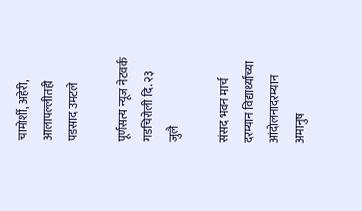चामोर्शी, अहेरी, आलापल्लीतही पडसाद उमटले

पूर्णसत्य न्यूज नेटवर्क गडचिरोली दि. २३ जुलै

संसद भवन मार्च दरम्यान विद्यार्थ्यांच्या आंदोलनादरम्यान अमानुष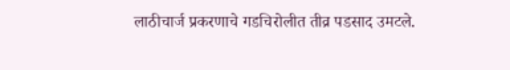लाठीचार्ज प्रकरणाचे गडचिरोलीत तीव्र पडसाद उमटले.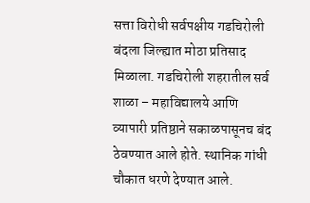सत्ता विरोधी सर्वपक्षीय गडचिरोली बंदला जिल्ह्यात मोठा प्रतिसाद मिळाला. गडचिरोली शहरातील सर्व शाळा – महाविद्यालये आणि व्यापारी प्रतिष्ठाने सकाळपासूनच बंद ठेवण्यात आले होते. स्थानिक गांधी चौकात धरणे देण्यात आले.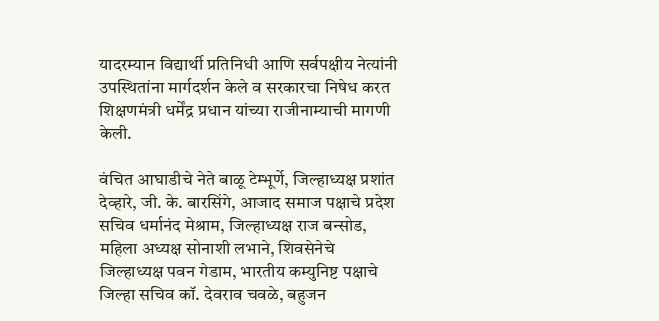यादरम्यान विद्यार्थी प्रतिनिधी आणि सर्वपक्षीय नेत्यांनी उपस्थितांना मार्गदर्शन केले व सरकारचा निषेध करत शिक्षणमंत्री धर्मेंद्र प्रधान यांच्या राजीनाम्याची मागणी केली.

वंचित आघाडीचे नेते बाळू टेम्भूर्णे, जिल्हाध्यक्ष प्रशांत देव्हारे, जी. के. बारसिंगे, आजाद समाज पक्षाचे प्रदेश सचिव धर्मानंद मेश्राम, जिल्हाध्यक्ष राज बन्सोड, महिला अध्यक्ष सोनाशी लभाने, शिवसेनेचे जिल्हाध्यक्ष पवन गेडाम, भारतीय कम्युनिष्ट पक्षाचे जिल्हा सचिव कॉ. देवराव चवळे, बहुजन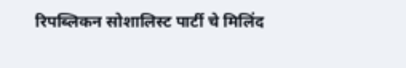रिपब्लिकन सोशालिस्ट पार्टी चे मिलिंद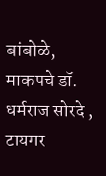बांबोळे, माकपचे डॉ. धर्मराज सोरदे , टायगर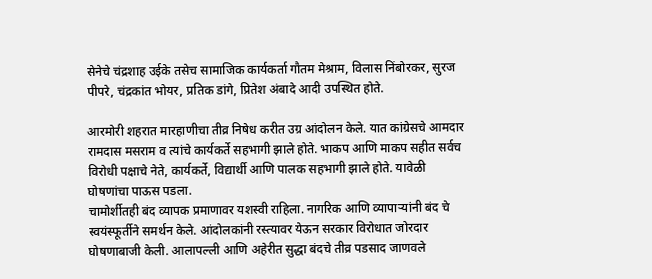सेनेचे चंद्रशाह उईके तसेच सामाजिक कार्यकर्ता गौतम मेश्राम, विलास निंबोरकर, सुरज पीपरे, चंद्रकांत भोयर, प्रतिक डांगे, प्रितेश अंबादे आदी उपस्थित होते.

आरमोरी शहरात मारहाणीचा तीव्र निषेध करीत उग्र आंदोलन केले. यात कांग्रेसचे आमदार रामदास मसराम व त्यांचे कार्यकर्ते सहभागी झाले होते. भाकप आणि माकप सहीत सर्वच विरोधी पक्षाचे नेते, कार्यकर्ते, विद्यार्थी आणि पालक सहभागी झाले होते. यावेळी घोषणांचा पाऊस पडला.
चामोर्शीतही बंद व्यापक प्रमाणावर यशस्वी राहिला. नागरिक आणि व्यापाऱ्यांनी बंद चे स्वयंस्फूर्तीने समर्थन केले. आंदोलकांनी रस्त्यावर येऊन सरकार विरोधात जोरदार घोषणाबाजी केली. आलापल्ली आणि अहेरीत सुद्धा बंदचे तीव्र पडसाद जाणवले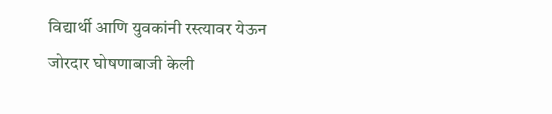विद्यार्थी आणि युवकांनी रस्त्यावर येऊन जोरदार घोषणाबाजी केली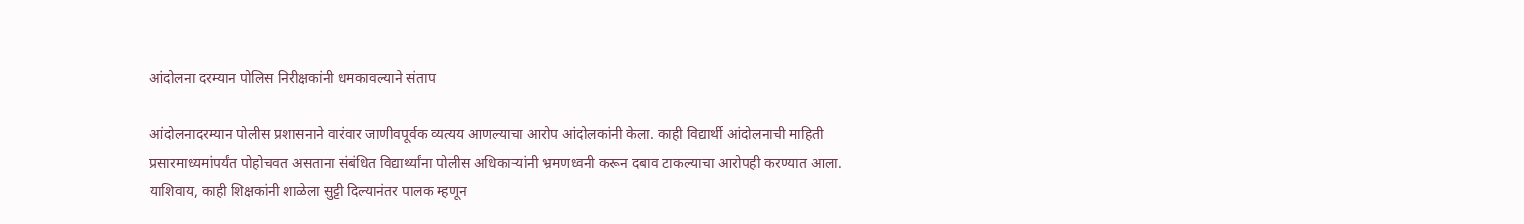आंदोलना दरम्यान पोलिस निरीक्षकांनी धमकावल्याने संताप

आंदोलनादरम्यान पोलीस प्रशासनाने वारंवार जाणीवपूर्वक व्यत्यय आणल्याचा आरोप आंदोलकांनी केला. काही विद्यार्थी आंदोलनाची माहिती प्रसारमाध्यमांपर्यंत पोहोचवत असताना संबंधित विद्यार्थ्यांना पोलीस अधिकाऱ्यांनी भ्रमणध्वनी करून दबाव टाकल्याचा आरोपही करण्यात आला. याशिवाय, काही शिक्षकांनी शाळेला सुट्टी दिल्यानंतर पालक म्हणून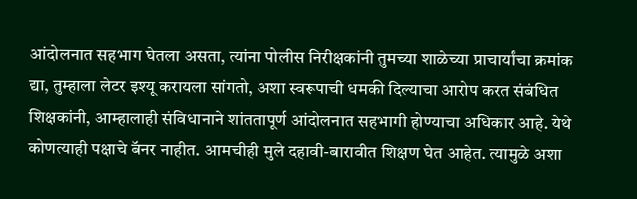आंदोलनात सहभाग घेतला असता, त्यांना पोलीस निरीक्षकांनी तुमच्या शाळेच्या प्राचार्यांचा क्रमांक द्या, तुम्हाला लेटर इश्यू करायला सांगतो, अशा स्वरूपाची धमकी दिल्याचा आरोप करत संबंधित शिक्षकांनी, आम्हालाही संविधानाने शांततापूर्ण आंदोलनात सहभागी होण्याचा अधिकार आहे. येथे कोणत्याही पक्षाचे बॅनर नाहीत. आमचीही मुले दहावी-बारावीत शिक्षण घेत आहेत. त्यामुळे अशा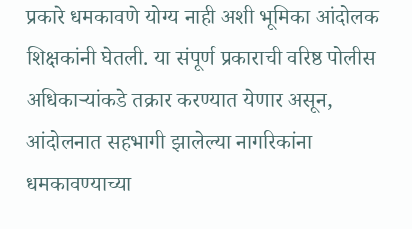प्रकारे धमकावणे योग्य नाही अशी भूमिका आंदोलक शिक्षकांनी घेतली. या संपूर्ण प्रकाराची वरिष्ठ पोलीस अधिकाऱ्यांकडे तक्रार करण्यात येणार असून, आंदोलनात सहभागी झालेल्या नागरिकांना धमकावण्याच्या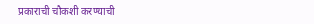प्रकाराची चौकशी करण्याची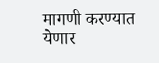मागणी करण्यात येणार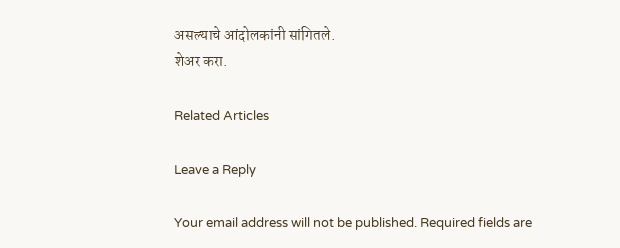असल्याचे आंदोलकांनी सांगितले.
शेअर करा.

Related Articles

Leave a Reply

Your email address will not be published. Required fields are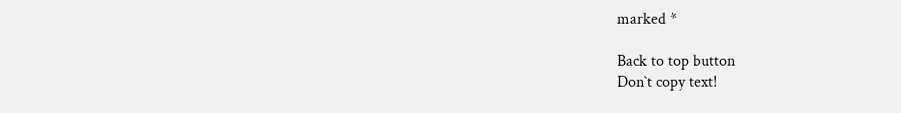marked *

Back to top button
Don`t copy text!